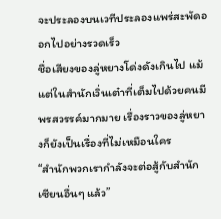จะประลองบนเวทีประลองแพร่สะพัดออกไปอย่างรวดเร็ว
ชื่อเสียงของลู่หยางโด่งดังเกินไป แม้แต่ในสำนักเวิ่นเต๋าที่เต็มไปด้วยคนมีพรสวรรค์มากมาย เรื่องราวของลู่หยางก็ยังเป็นเรื่องที่ไม่เหมือนใคร
“สำนักพวกเรากำลังจะต่อสู้กับสำนักเซียนอื่นๆ แล้ว”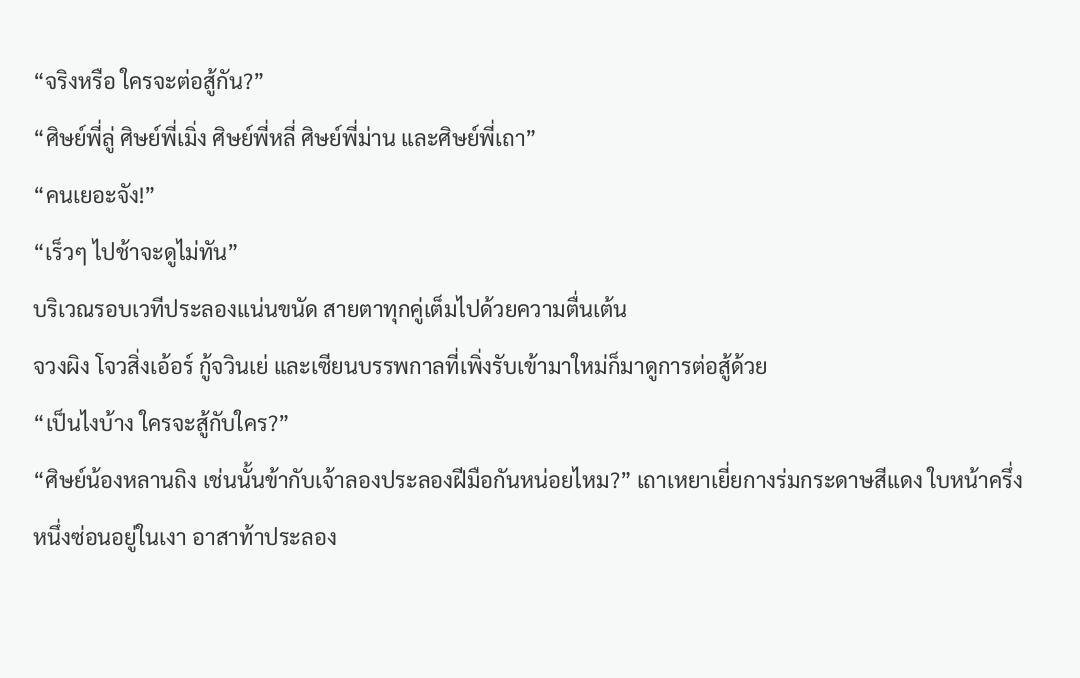“จริงหรือ ใครจะต่อสู้กัน?”
“ศิษย์พี่ลู่ ศิษย์พี่เมิ่ง ศิษย์พี่หลี่ ศิษย์พี่ม่าน และศิษย์พี่เถา”
“คนเยอะจัง!”
“เร็วๆ ไปช้าจะดูไม่ทัน”
บริเวณรอบเวทีประลองแน่นขนัด สายตาทุกคู่เต็มไปด้วยความตื่นเต้น
จวงผิง โจวสิ่งเอ้อร์ กู้จวินเย่ และเซียนบรรพกาลที่เพิ่งรับเข้ามาใหม่ก็มาดูการต่อสู้ด้วย
“เป็นไงบ้าง ใครจะสู้กับใคร?”
“ศิษย์น้องหลานถิง เช่นนั้นข้ากับเจ้าลองประลองฝีมือกันหน่อยไหม?” เถาเหยาเยี่ยกางร่มกระดาษสีแดง ใบหน้าครึ่งหนึ่งซ่อนอยู่ในเงา อาสาท้าประลอง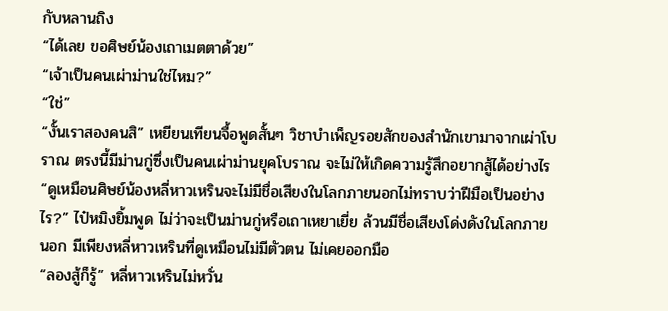กับหลานถิง
“ได้เลย ขอศิษย์น้องเถาเมตตาด้วย”
“เจ้าเป็นคนเผ่าม่านใช่ไหม?”
“ใช่”
“งั้นเราสองคนสิ” เหยียนเทียนจื้อพูดสั้นๆ วิชาบำเพ็ญรอยสักของสำนักเขามาจากเผ่าโบราณ ตรงนี้มีม่านกู่ซึ่งเป็นคนเผ่าม่านยุคโบราณ จะไม่ให้เกิดความรู้สึกอยากสู้ได้อย่างไร
“ดูเหมือนศิษย์น้องหลี่หาวเหรินจะไม่มีชื่อเสียงในโลกภายนอกไม่ทราบว่าฝีมือเป็นอย่างไร?” ไป๋หมิงยิ้มพูด ไม่ว่าจะเป็นม่านกู่หรือเถาเหยาเยี่ย ล้วนมีชื่อเสียงโด่งดังในโลกภายนอก มีเพียงหลี่หาวเหรินที่ดูเหมือนไม่มีตัวตน ไม่เคยออกมือ
“ลองสู้ก็รู้” หลี่หาวเหรินไม่หวั่น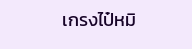เกรงไป๋หมิ